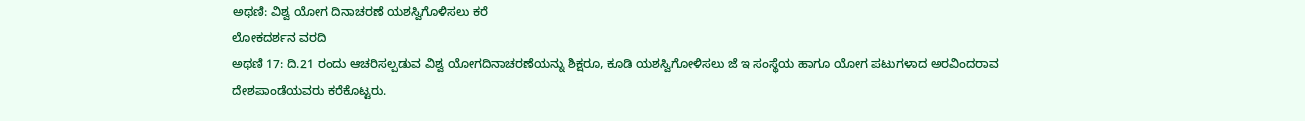ಅಥಣಿ: ವಿಶ್ವ ಯೋಗ ದಿನಾಚರಣೆ ಯಶಸ್ವಿಗೊಳಿಸಲು ಕರೆ
ಲೋಕದರ್ಶನ ವರದಿ
ಅಥಣಿ 17: ದಿ.21 ರಂದು ಆಚರಿಸಲ್ಪಡುವ ವಿಶ್ವ ಯೋಗದಿನಾಚರಣೆಯನ್ನು ಶಿಕ್ಷರೂ, ಕೂಡಿ ಯಶಸ್ವಿಗೋಳಿಸಲು ಜೆ ಇ ಸಂಸ್ಥೆಯ ಹಾಗೂ ಯೋಗ ಪಟುಗಳಾದ ಅರವಿಂದರಾವ ದೇಶಪಾಂಡೆಯವರು ಕರೆಕೊಟ್ಟರು.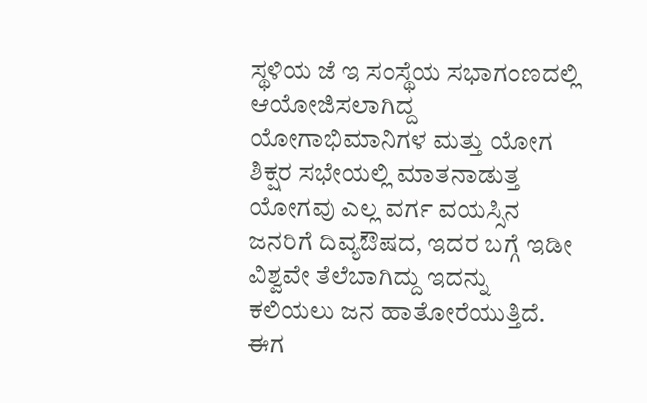ಸ್ಥಳಿಯ ಜೆ ಇ ಸಂಸ್ಥೆಯ ಸಭಾಗಂಣದಲ್ಲಿ ಆಯೋಜಿಸಲಾಗಿದ್ದ ಯೋಗಾಭಿಮಾನಿಗಳ ಮತ್ತು ಯೋಗ ಶಿಕ್ಷರ ಸಭೇಯಲ್ಲಿ ಮಾತನಾಡುತ್ತ ಯೋಗವು ಎಲ್ಲ ವರ್ಗ ವಯಸ್ಸಿನ ಜನರಿಗೆ ದಿವ್ಯಔಷದ, ಇದರ ಬಗ್ಗೆ ಇಡೀ ವಿಶ್ವವೇ ತೆಲೆಬಾಗಿದ್ದು ಇದನ್ನು ಕಲಿಯಲು ಜನ ಹಾತೋರೆಯುತ್ತಿದೆ. ಈಗ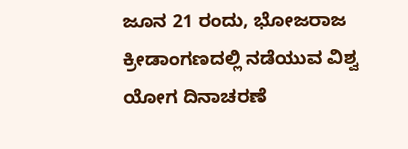ಜೂನ 21 ರಂದು, ಭೋಜರಾಜ ಕ್ರೀಡಾಂಗಣದಲ್ಲಿ ನಡೆಯುವ ವಿಶ್ವ ಯೋಗ ದಿನಾಚರಣೆ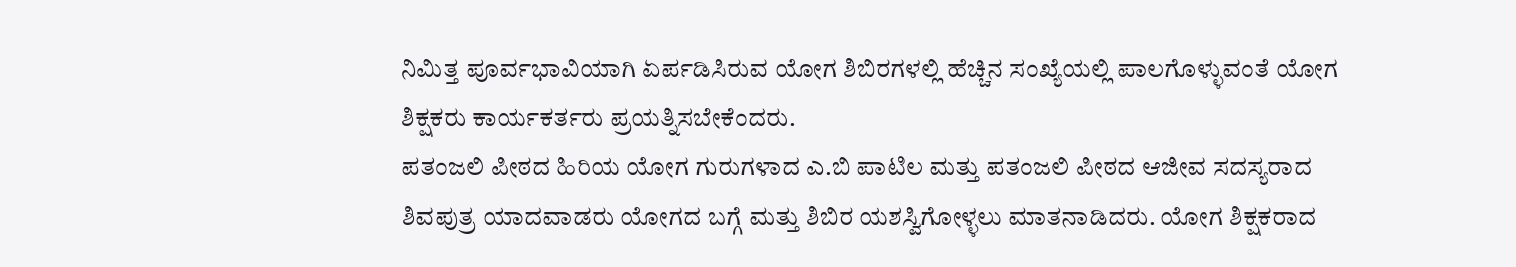ನಿಮಿತ್ತ ಪೂರ್ವಭಾವಿಯಾಗಿ ಏರ್ಪಡಿಸಿರುವ ಯೋಗ ಶಿಬಿರಗಳಲ್ಲಿ ಹೆಚ್ಚಿನ ಸಂಖ್ಯೆಯಲ್ಲಿ ಪಾಲಗೊಳ್ಳುವಂತೆ ಯೋಗ ಶಿಕ್ಷಕರು ಕಾರ್ಯಕರ್ತರು ಪ್ರಯತ್ನಿಸಬೇಕೆಂದರು.
ಪತಂಜಲಿ ಪೀಠದ ಹಿರಿಯ ಯೋಗ ಗುರುಗಳಾದ ಎ.ಬಿ ಪಾಟಿಲ ಮತ್ತು ಪತಂಜಲಿ ಪೀಠದ ಆಜೀವ ಸದಸ್ಯರಾದ ಶಿವಪುತ್ರ ಯಾದವಾಡರು ಯೋಗದ ಬಗ್ಗೆ ಮತ್ತು ಶಿಬಿರ ಯಶಸ್ವಿಗೋಳ್ಳಲು ಮಾತನಾಡಿದರು. ಯೋಗ ಶಿಕ್ಷಕರಾದ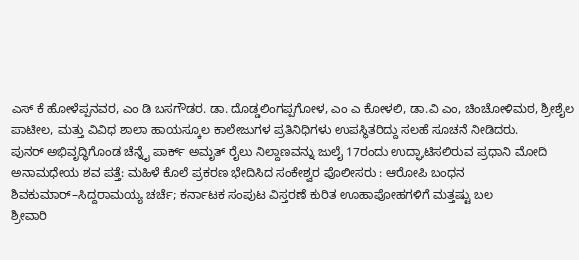ಎಸ್ ಕೆ ಹೋಳೆಪ್ಪನವರ, ಎಂ ಡಿ ಬಸಗೌಡರ. ಡಾ. ದೊಡ್ಡಲಿಂಗಪ್ಪಗೋಳ, ಎಂ ಎ ಕೋಳಲಿ, ಡಾ.ವಿ ಎಂ, ಚಿಂಚೋಳಿಮಠ, ಶ್ರೀಶೈಲ ಪಾಟೀಲ, ಮತ್ತು ವಿವಿಧ ಶಾಲಾ ಹಾಯಸ್ಕೂಲ ಕಾಲೇಜುಗಳ ಪ್ರತಿನಿಧಿಗಳು ಉಪಸ್ಥಿತರಿದ್ದು ಸಲಹೆ ಸೂಚನೆ ನೀಡಿದರು.
ಪುನರ್ ಅಭಿವೃದ್ಧಿಗೊಂಡ ಚೆನ್ನೈ ಪಾರ್ಕ್ ಅಮೃತ್ ರೈಲು ನಿಲ್ದಾಣವನ್ನು ಜುಲೈ 17ರಂದು ಉದ್ಘಾಟಿಸಲಿರುವ ಪ್ರಧಾನಿ ಮೋದಿ
ಅನಾಮಧೇಯ ಶವ ಪತ್ತೆ: ಮಹಿಳೆ ಕೊಲೆ ಪ್ರಕರಣ ಭೇದಿಸಿದ ಸಂಕೇಶ್ವರ ಪೊಲೀಸರು : ಆರೋಪಿ ಬಂಧನ
ಶಿವಕುಮಾರ್–ಸಿದ್ದರಾಮಯ್ಯ ಚರ್ಚೆ; ಕರ್ನಾಟಕ ಸಂಪುಟ ವಿಸ್ತರಣೆ ಕುರಿತ ಊಹಾಪೋಹಗಳಿಗೆ ಮತ್ತಷ್ಟು ಬಲ
ಶ್ರೀವಾರಿ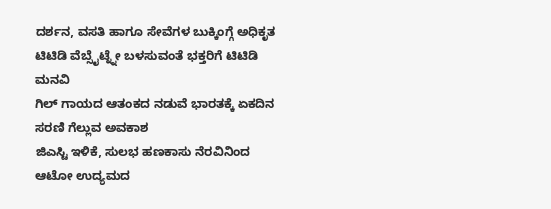ದರ್ಶನ, ವಸತಿ ಹಾಗೂ ಸೇವೆಗಳ ಬುಕ್ಕಿಂಗ್ಗೆ ಅಧಿಕೃತ ಟಿಟಿಡಿ ವೆಬ್ಸೈಟ್ನ್ನೇ ಬಳಸುವಂತೆ ಭಕ್ತರಿಗೆ ಟಿಟಿಡಿ ಮನವಿ
ಗಿಲ್ ಗಾಯದ ಆತಂಕದ ನಡುವೆ ಭಾರತಕ್ಕೆ ಏಕದಿನ ಸರಣಿ ಗೆಲ್ಲುವ ಅವಕಾಶ
ಜಿಎಸ್ಟಿ ಇಳಿಕೆ, ಸುಲಭ ಹಣಕಾಸು ನೆರವಿನಿಂದ ಆಟೋ ಉದ್ಯಮದ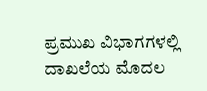ಪ್ರಮುಖ ವಿಭಾಗಗಳಲ್ಲಿ ದಾಖಲೆಯ ಮೊದಲ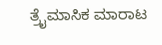ತ್ರೈಮಾಸಿಕ ಮಾರಾಟ